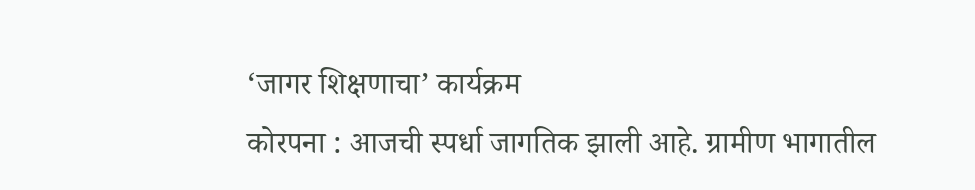‘जागर शिक्षणाचा’ कार्यक्रम
कोरपना : आजची स्पर्धा जागतिक झाली आहे. ग्रामीण भागातील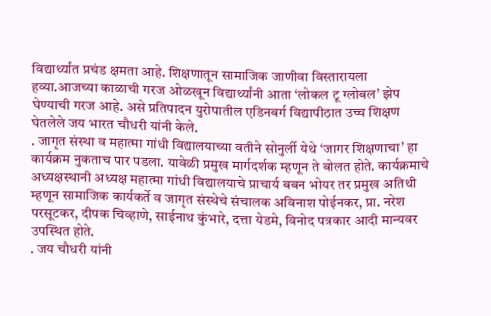विद्यार्थ्यांत प्रचंड क्षमता आहे. शिक्षणातून सामाजिक जाणीवा विस्तारायला हव्या.आजच्या काळाची गरज ओळखून विद्यार्थ्यांनी आता ‘लोकल टू ग्लोबल’ झेप घेण्याची गरज आहे. असे प्रतिपादन युरोपातील एडिनबर्ग विद्यापीठात उच्च शिक्षण घेतलेले जय भारत चौधरी यांनी केले.
. जागृत संस्था व महात्मा गांधी विद्यालयाच्या वतीने सोनुर्ली येथे ‘जागर शिक्षणाचा’ हा कार्यक्रम नुकताच पार पडला. यावेळी प्रमुख मार्गदर्शक म्हणून ते बोलत होते. कार्यक्रमाचे अध्यक्षस्थानी अध्यक्ष महात्मा गांधी विद्यालयाचे प्राचार्य बबन भोयर तर प्रमुख अतिथी म्हणून सामाजिक कार्यकर्ते व जागृत संस्थेचे संचालक अविनाश पोईनकर, प्रा. नरेश परसूटकर, दीपक चिव्हाणे, साईनाथ कुंभारे, दत्ता येडमे, विनोद पत्रकार आदी मान्यवर उपस्थित होते.
. जय चौधरी यांनी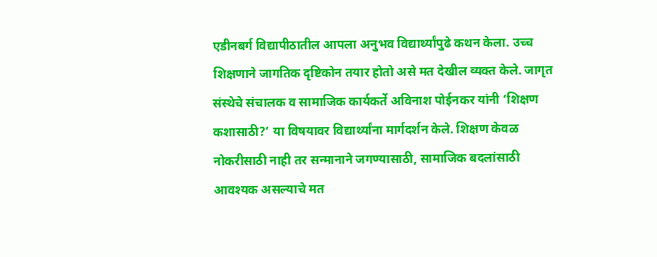एडीनबर्ग विद्यापीठातील आपला अनुभव विद्यार्थ्यांपुढे कथन केला. उच्च शिक्षणाने जागतिक दृष्टिकोन तयार होतो असे मत देखील व्यक्त केले. जागृत संस्थेचे संचालक व सामाजिक कार्यकर्ते अविनाश पोईनकर यांनी ‘शिक्षण कशासाठी?’ या विषयावर विद्यार्थ्यांना मार्गदर्शन केले. शिक्षण केवळ नोकरीसाठी नाही तर सन्मानाने जगण्यासाठी, सामाजिक बदलांसाठी आवश्यक असल्याचे मत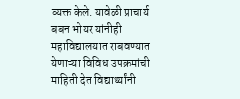व्यक्त केले. यावेळी प्राचार्य बबन भोयर यांनीही महाविद्यालयात राबवण्यात येणाऱ्या विविध उपक्रमांची माहिती देत विद्यार्थ्यांनी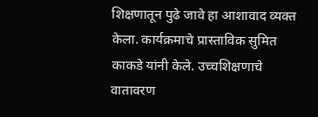शिक्षणातून पुढे जावे हा आशावाद व्यक्त केला. कार्यक्रमाचे प्रास्ताविक सुमित काकडे यांनी केले. उच्चशिक्षणाचे वातावरण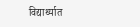विद्यार्थ्यात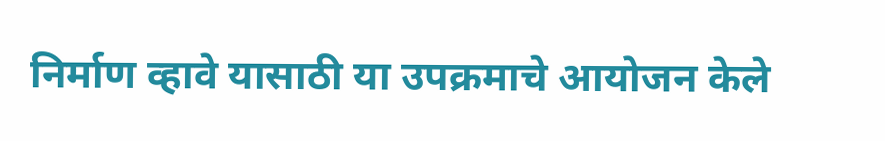निर्माण व्हावे यासाठी या उपक्रमाचे आयोजन केले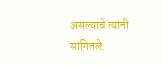असल्याचे त्यांनी सांगितले.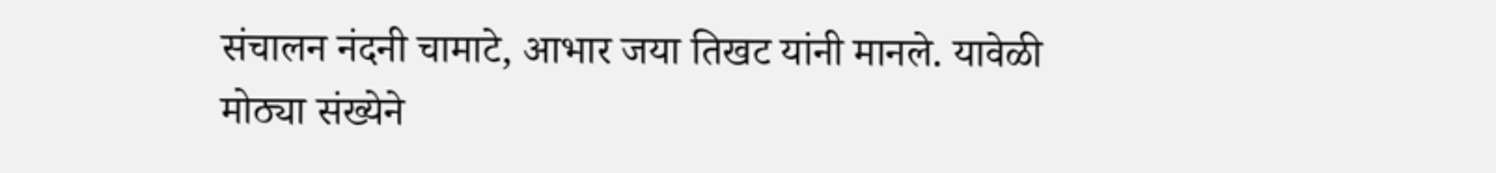संचालन नंदनी चामाटे, आभार जया तिखट यांनी मानले. यावेळी मोठ्या संख्येने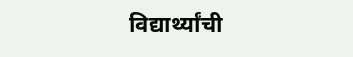विद्यार्थ्यांची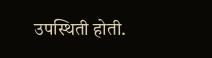उपस्थिती होती.